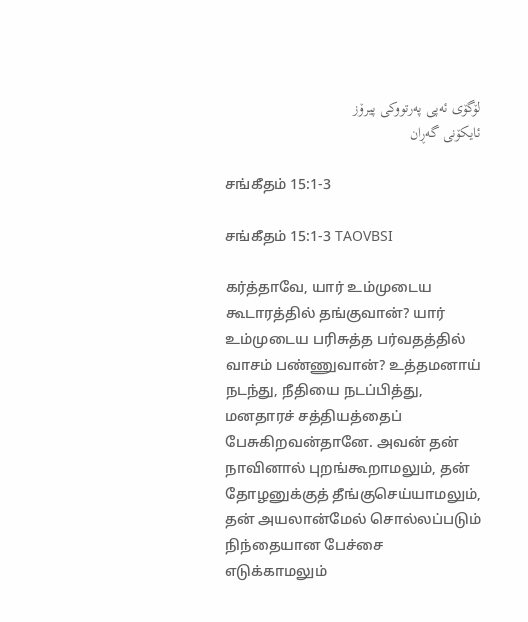لۆگۆی ئەپی پەرتووکی پیرۆز
ئایکۆنی گەڕان

சங்கீதம் 15:1-3

சங்கீதம் 15:1-3 TAOVBSI

கர்த்தாவே, யார் உம்முடைய கூடாரத்தில் தங்குவான்? யார் உம்முடைய பரிசுத்த பர்வதத்தில் வாசம் பண்ணுவான்? உத்தமனாய் நடந்து, நீதியை நடப்பித்து, மனதாரச் சத்தியத்தைப் பேசுகிறவன்தானே. அவன் தன் நாவினால் புறங்கூறாமலும், தன் தோழனுக்குத் தீங்குசெய்யாமலும், தன் அயலான்மேல் சொல்லப்படும் நிந்தையான பேச்சை எடுக்காமலும்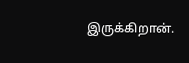இருக்கிறான்.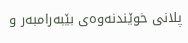پلانی خوێندنەوەی بێبەرامبەر و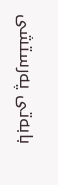بابەتی پەرستشی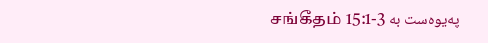پەیوەست بە சங்கீதம் 15:1-3